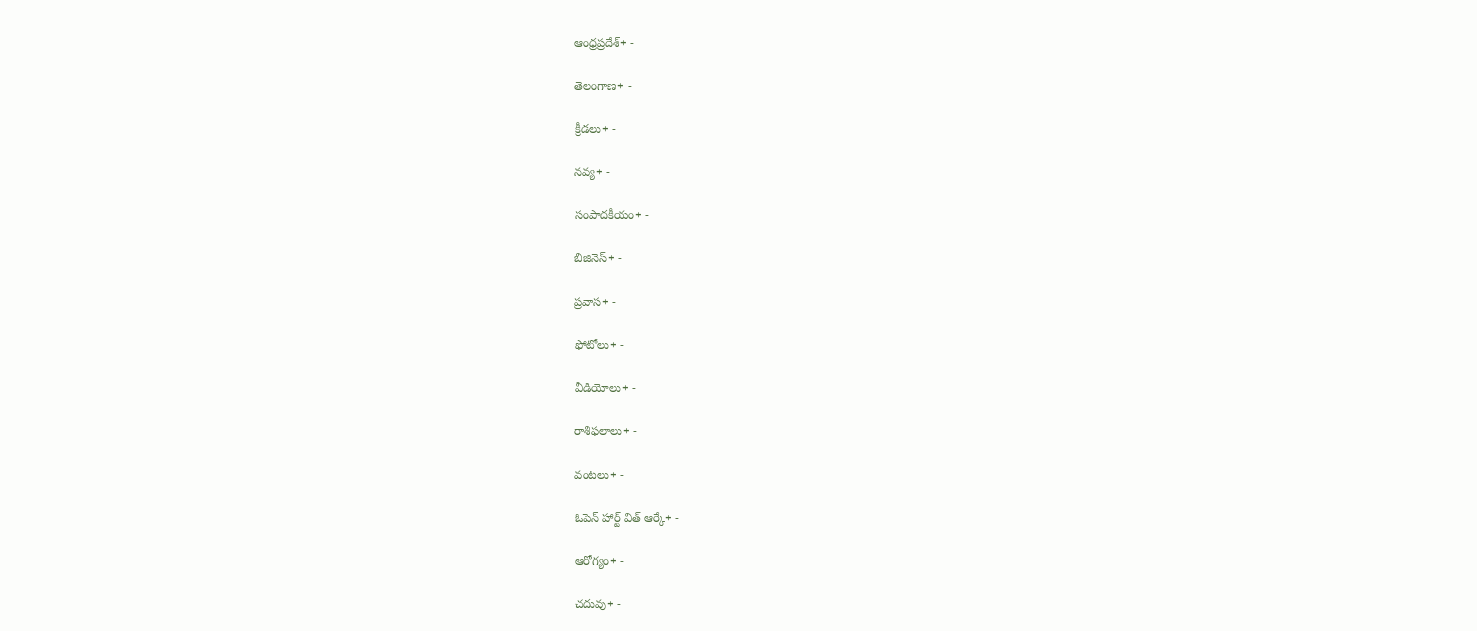ఆంధ్రప్రదేశ్+ -

తెలంగాణ+ -

క్రీడలు+ -

నవ్య+ -

సంపాదకీయం+ -

బిజినెస్+ -

ప్రవాస+ -

ఫోటోలు+ -

వీడియోలు+ -

రాశిఫలాలు+ -

వంటలు+ -

ఓపెన్ హార్ట్ విత్ ఆర్కే+ -

ఆరోగ్యం+ -

చదువు+ -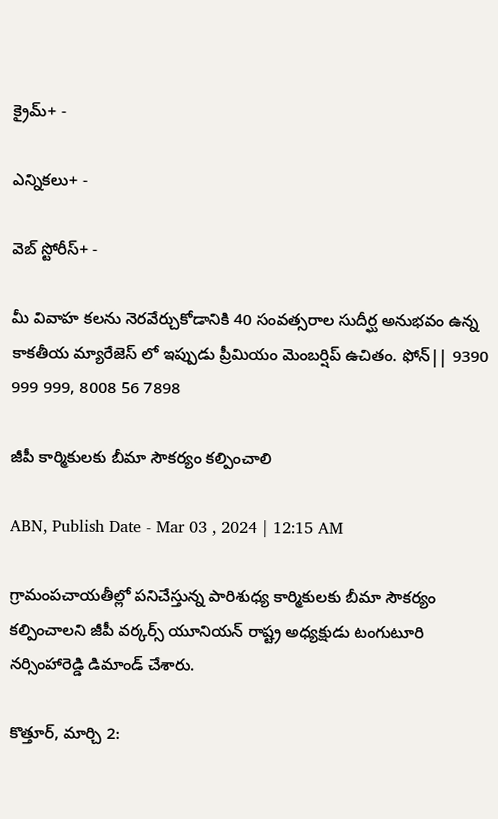క్రైమ్+ -

ఎన్నికలు+ -

వెబ్ స్టోరీస్+ -

మీ వివాహ కలను నెరవేర్చుకోడానికి 40 సంవత్సరాల సుదీర్ఘ అనుభవం ఉన్న కాకతీయ మ్యారేజెస్ లో ఇప్పుడు ప్రీమియం మెంబర్షిప్ ఉచితం. ఫోన్|| 9390 999 999, 8008 56 7898

జీపీ కార్మికులకు బీమా సౌకర్యం కల్పించాలి

ABN, Publish Date - Mar 03 , 2024 | 12:15 AM

గ్రామంపచాయతీల్లో పనిచేస్తున్న పారిశుధ్య కార్మికులకు బీమా సౌకర్యం కల్పించాలని జీపీ వర్కర్స్‌ యూనియన్‌ రాష్ట్ర అధ్యక్షుడు టంగుటూరి నర్సింహారెడ్డి డిమాండ్‌ చేశారు.

కొత్తూర్‌, మార్చి 2: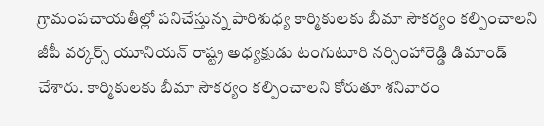గ్రామంపచాయతీల్లో పనిచేస్తున్న పారిశుధ్య కార్మికులకు బీమా సౌకర్యం కల్పించాలని జీపీ వర్కర్స్‌ యూనియన్‌ రాష్ట్ర అధ్యక్షుడు టంగుటూరి నర్సింహారెడ్డి డిమాండ్‌ చేశారు. కార్మికులకు బీమా సౌకర్యం కల్పించాలని కోరుతూ శనివారం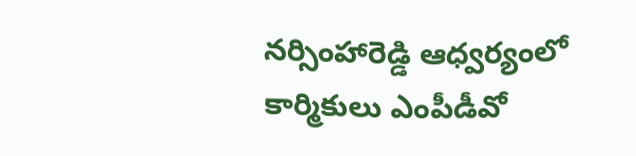నర్సింహారెడ్డి ఆధ్వర్యంలో కార్మికులు ఎంపీడీవో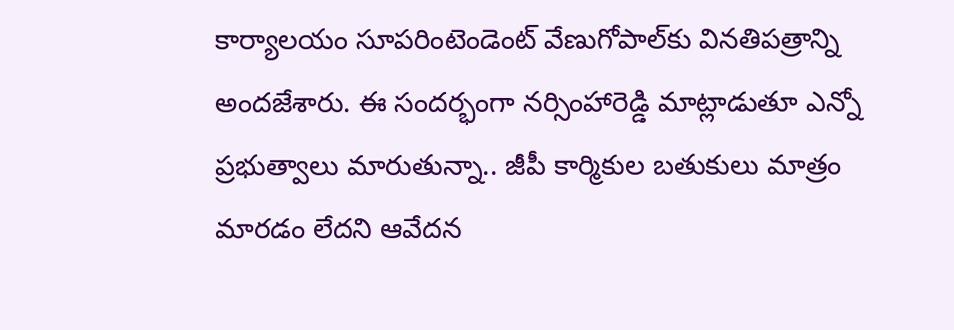కార్యాలయం సూపరింటెండెంట్‌ వేణుగోపాల్‌కు వినతిపత్రాన్ని అందజేశారు. ఈ సందర్భంగా నర్సింహారెడ్డి మాట్లాడుతూ ఎన్నో ప్రభుత్వాలు మారుతున్నా.. జీపీ కార్మికుల బతుకులు మాత్రం మారడం లేదని ఆవేదన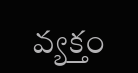వ్యక్తం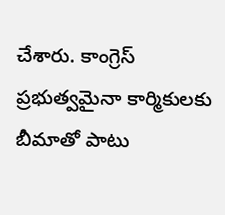చేశారు. కాంగ్రెస్‌ ప్రభుత్వమైనా కార్మికులకు బీమాతో పాటు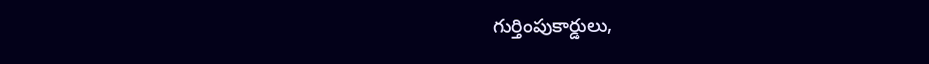గుర్తింపుకార్డులు,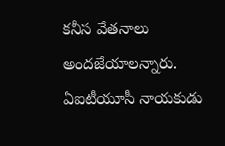కనీస వేతనాలు అందజేయాలన్నారు. ఏఐటీయూసీ నాయకుడు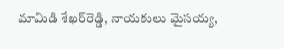మామిడి శేఖర్‌రెడ్డి, నాయకులు మైసయ్య,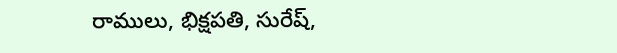రాములు, భిక్షపతి, సురేష్‌,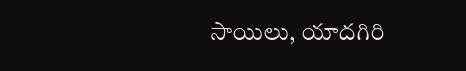సాయిలు, యాదగిరి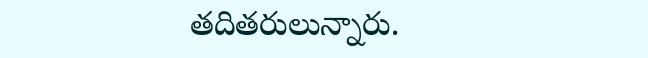తదితరులున్నారు.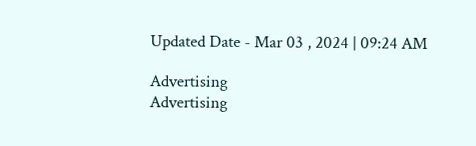Updated Date - Mar 03 , 2024 | 09:24 AM

Advertising
Advertising